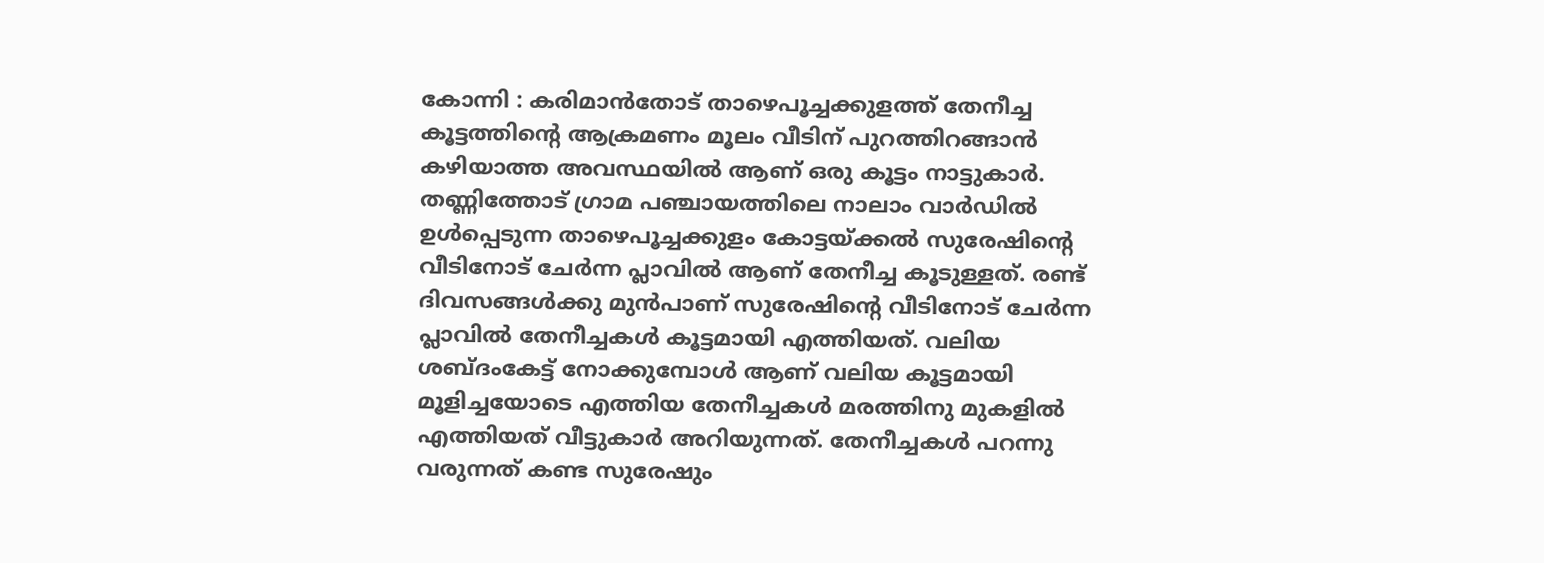കോന്നി : കരിമാൻതോട് താഴെപൂച്ചക്കുളത്ത് തേനീച്ച കൂട്ടത്തിന്റെ ആക്രമണം മൂലം വീടിന് പുറത്തിറങ്ങാൻ കഴിയാത്ത അവസ്ഥയിൽ ആണ് ഒരു കൂട്ടം നാട്ടുകാർ. തണ്ണിത്തോട് ഗ്രാമ പഞ്ചായത്തിലെ നാലാം വാർഡിൽ ഉൾപ്പെടുന്ന താഴെപൂച്ചക്കുളം കോട്ടയ്ക്കൽ സുരേഷിന്റെ വീടിനോട് ചേർന്ന പ്ലാവിൽ ആണ് തേനീച്ച കൂടുള്ളത്. രണ്ട് ദിവസങ്ങൾക്കു മുൻപാണ് സുരേഷിന്റെ വീടിനോട് ചേർന്ന പ്ലാവിൽ തേനീച്ചകൾ കൂട്ടമായി എത്തിയത്. വലിയ ശബ്ദംകേട്ട് നോക്കുമ്പോൾ ആണ് വലിയ കൂട്ടമായി മൂളിച്ചയോടെ എത്തിയ തേനീച്ചകൾ മരത്തിനു മുകളിൽ എത്തിയത് വീട്ടുകാർ അറിയുന്നത്. തേനീച്ചകൾ പറന്നു വരുന്നത് കണ്ട സുരേഷും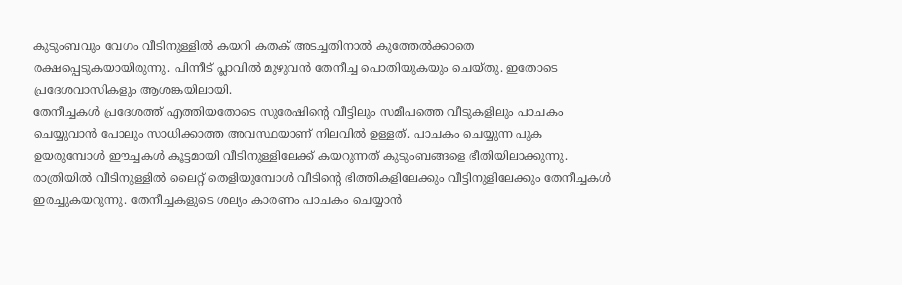കുടുംബവും വേഗം വീടിനുള്ളിൽ കയറി കതക് അടച്ചതിനാൽ കുത്തേൽക്കാതെ രക്ഷപ്പെടുകയായിരുന്നു. പിന്നീട് പ്ലാവിൽ മുഴുവൻ തേനീച്ച പൊതിയുകയും ചെയ്തു. ഇതോടെ പ്രദേശവാസികളും ആശങ്കയിലായി.
തേനീച്ചകൾ പ്രദേശത്ത് എത്തിയതോടെ സുരേഷിന്റെ വീട്ടിലും സമീപത്തെ വീടുകളിലും പാചകം ചെയ്യുവാൻ പോലും സാധിക്കാത്ത അവസ്ഥയാണ് നിലവിൽ ഉള്ളത്. പാചകം ചെയ്യുന്ന പുക ഉയരുമ്പോൾ ഈച്ചകൾ കൂട്ടമായി വീടിനുള്ളിലേക്ക് കയറുന്നത് കുടുംബങ്ങളെ ഭീതിയിലാക്കുന്നു. രാത്രിയിൽ വീടിനുള്ളിൽ ലൈറ്റ് തെളിയുമ്പോൾ വീടിന്റെ ഭിത്തികളിലേക്കും വീട്ടിനുളിലേക്കും തേനീച്ചകൾ ഇരച്ചുകയറുന്നു. തേനീച്ചകളുടെ ശല്യം കാരണം പാചകം ചെയ്യാൻ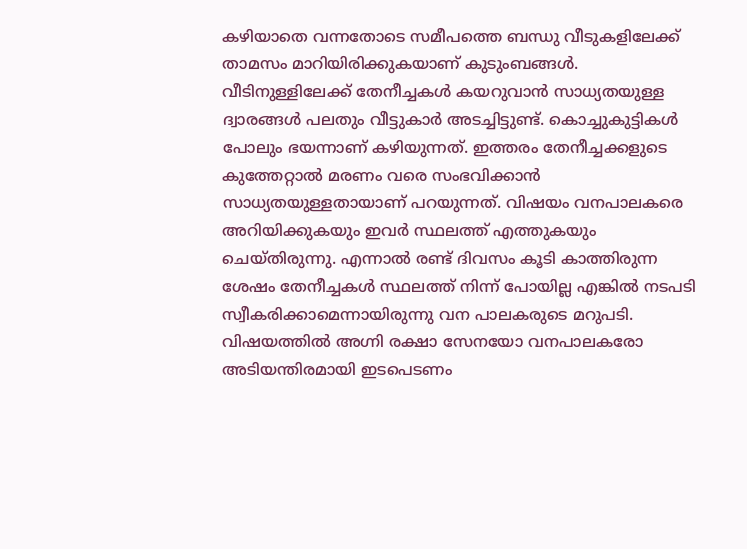കഴിയാതെ വന്നതോടെ സമീപത്തെ ബന്ധു വീടുകളിലേക്ക് താമസം മാറിയിരിക്കുകയാണ് കുടുംബങ്ങൾ.
വീടിനുള്ളിലേക്ക് തേനീച്ചകൾ കയറുവാൻ സാധ്യതയുള്ള ദ്വാരങ്ങൾ പലതും വീട്ടുകാർ അടച്ചിട്ടുണ്ട്. കൊച്ചുകുട്ടികൾ പോലും ഭയന്നാണ് കഴിയുന്നത്. ഇത്തരം തേനീച്ചക്കളുടെ കുത്തേറ്റാൽ മരണം വരെ സംഭവിക്കാൻ സാധ്യതയുള്ളതായാണ് പറയുന്നത്. വിഷയം വനപാലകരെ അറിയിക്കുകയും ഇവർ സ്ഥലത്ത് എത്തുകയും ചെയ്തിരുന്നു. എന്നാൽ രണ്ട് ദിവസം കൂടി കാത്തിരുന്ന ശേഷം തേനീച്ചകൾ സ്ഥലത്ത് നിന്ന് പോയില്ല എങ്കിൽ നടപടി സ്വീകരിക്കാമെന്നായിരുന്നു വന പാലകരുടെ മറുപടി. വിഷയത്തിൽ അഗ്നി രക്ഷാ സേനയോ വനപാലകരോ അടിയന്തിരമായി ഇടപെടണം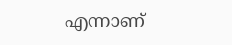എന്നാണ്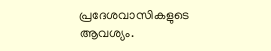പ്രദേശവാസികളുടെ ആവശ്യം.